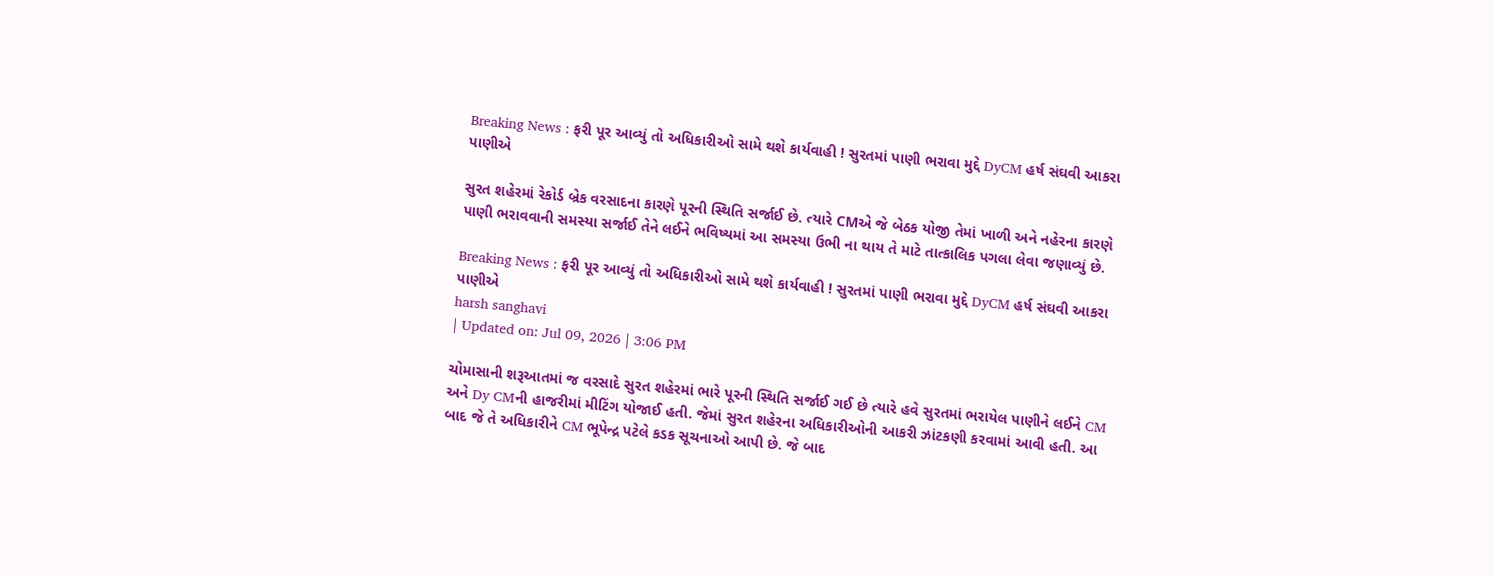Breaking News : ફરી પૂર આવ્યું તો અધિકારીઓ સામે થશે કાર્યવાહી ! સુરતમાં પાણી ભરાવા મુદ્દે DyCM હર્ષ સંઘવી આકરા પાણીએ

સુરત શહેરમાં રેકોર્ડ બ્રેક વરસાદના કારણે પૂરની સ્થિતિ સર્જાઈ છે. ત્યારે CMએ જે બેઠક યોજી તેમાં ખાળી અને નહેરના કારણે પાણી ભરાવવાની સમસ્યા સર્જાઈ તેને લઈને ભવિષ્યમાં આ સમસ્યા ઉભી ના થાય તે માટે તાત્કાલિક પગલા લેવા જણાવ્યું છે.

Breaking News : ફરી પૂર આવ્યું તો અધિકારીઓ સામે થશે કાર્યવાહી ! સુરતમાં પાણી ભરાવા મુદ્દે DyCM હર્ષ સંઘવી આકરા પાણીએ
harsh sanghavi
| Updated on: Jul 09, 2026 | 3:06 PM

ચોમાસાની શરૂઆતમાં જ વરસાદે સુરત શહેરમાં ભારે પૂરની સ્થિતિ સર્જાઈ ગઈ છે ત્યારે હવે સુરતમાં ભરાયેલ પાણીને લઈને CM અને Dy CMની હાજરીમાં મીટિંગ યોજાઈ હતી. જેમાં સુરત શહેરના અધિકારીઓની આકરી ઝાંટકણી કરવામાં આવી હતી. આ બાદ જે તે અધિકારીને CM ભૂપેન્દ્ર પટેલે કડક સૂચનાઓ આપી છે. જે બાદ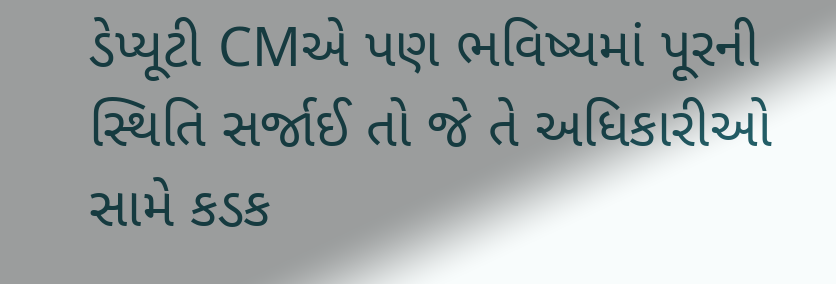ડેપ્યૂટી CMએ પણ ભવિષ્યમાં પૂરની સ્થિતિ સર્જાઈ તો જે તે અધિકારીઓ સામે કડક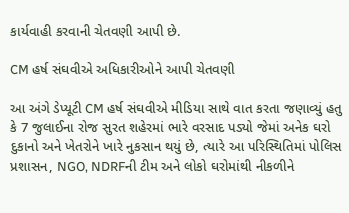કાર્યવાહી કરવાની ચેતવણી આપી છે.

CM હર્ષ સંઘવીએ અધિકારીઓને આપી ચેતવણી

આ અંગે ડેપ્યૂટી CM હર્ષ સંઘવીએ મીડિયા સાથે વાત કરતા જણાવ્યું હતુ કે 7 જુલાઈના રોજ સુરત શહેરમાં ભારે વરસાદ પડ્યો જેમાં અનેક ઘરો દુકાનો અને ખેતરોને ખારે નુકસાન થયું છે, ત્યારે આ પરિસ્થિતિમાં પોલિસ પ્રશાસન, NGO, NDRFની ટીમ અને લોકો ઘરોમાંથી નીકળીને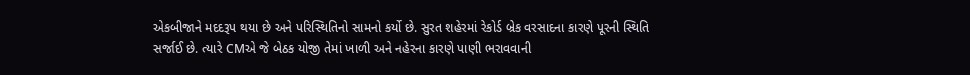એકબીજાને મદદરૂપ થયા છે અને પરિસ્થિતિનો સામનો કર્યો છે. સુરત શહેરમાં રેકોર્ડ બ્રેક વરસાદના કારણે પૂરની સ્થિતિ સર્જાઈ છે. ત્યારે CMએ જે બેઠક યોજી તેમાં ખાળી અને નહેરના કારણે પાણી ભરાવવાની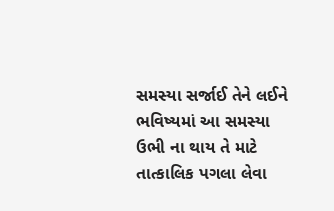સમસ્યા સર્જાઈ તેને લઈને ભવિષ્યમાં આ સમસ્યા ઉભી ના થાય તે માટે તાત્કાલિક પગલા લેવા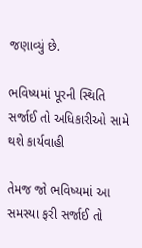જણાવ્યું છે.

ભવિષ્યમાં પૂરની સ્થિતિ સર્જાઈ તો અધિકારીઓ સામે થશે કાર્યવાહી

તેમજ જો ભવિષ્યમાં આ સમસ્યા ફરી સર્જાઈ તો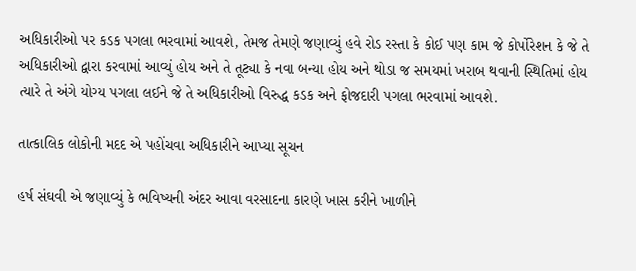અધિકારીઓ પર કડક પગલા ભરવામાં આવશે, તેમજ તેમણે જણાવ્યું હવે રોડ રસ્તા કે કોઈ પણ કામ જે કોર્પોરેશન કે જે તે અધિકારીઓ દ્વારા કરવામાં આવ્યું હોય અને તે તૂટ્યા કે નવા બન્યા હોય અને થોડા જ સમયમાં ખરાબ થવાની સ્થિતિમાં હોય ત્યારે તે અંગે યોગ્ય પગલા લઈને જે તે અધિકારીઓ વિરુદ્ધ કડક અને ફોજદારી પગલા ભરવામાં આવશે.

તાત્કાલિક લોકોની મદદ એ પહોંચવા અધિકારીને આપ્યા સૂચન

હર્ષ સંઘવી એ જણાવ્યું કે ભવિષ્યની અંદર આવા વરસાદના કારણે ખાસ કરીને ખાળીને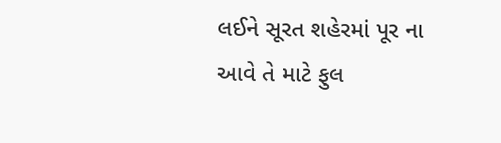લઈને સૂરત શહેરમાં પૂર ના આવે તે માટે ફુલ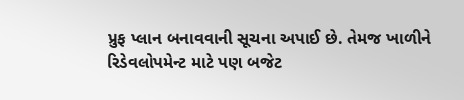પ્રુફ પ્લાન બનાવવાની સૂચના અપાઈ છે. તેમજ ખાળીને રિડેવલોપમેન્ટ માટે પણ બજેટ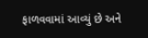ફાળવવામાં આવ્યું છે અને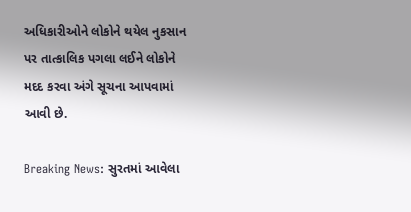અધિકારીઓને લોકોને થયેલ નુકસાન પર તાત્કાલિક પગલા લઈને લોકોને મદદ કરવા અંગે સૂચના આપવામાં આવી છે.

Breaking News: સુરતમાં આવેલા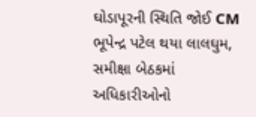ઘોડાપૂરની સ્થિતિ જોઈ CM ભૂપેન્દ્ર પટેલ થયા લાલઘુમ, સમીક્ષા બેઠકમાં અધિકારીઓનો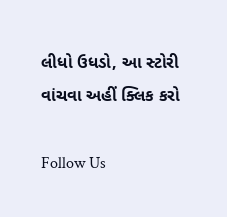લીધો ઉધડો, આ સ્ટોરી વાંચવા અહીં ક્લિક કરો

Follow Us